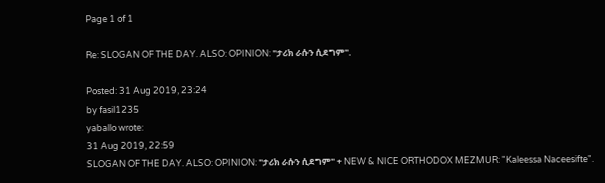Page 1 of 1

Re: SLOGAN OF THE DAY. ALSO: OPINION: "ታሪክ ራሱን ሲደግም".

Posted: 31 Aug 2019, 23:24
by fasil1235
yaballo wrote:
31 Aug 2019, 22:59
SLOGAN OF THE DAY. ALSO: OPINION: "ታሪክ ራሱን ሲደግም" + NEW & NICE ORTHODOX MEZMUR: "Kaleessa Naceesifte".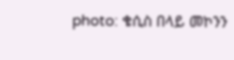photo: ቄሲስ በላይ መኮንን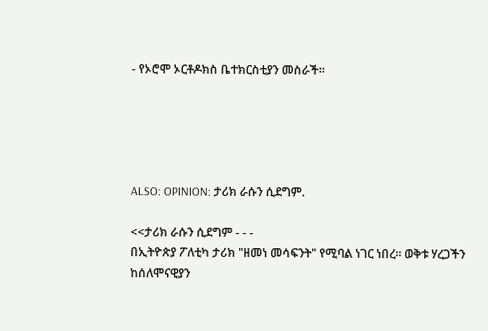- የኦሮሞ ኦርቶዶክስ ቤተክርስቲያን መስራች።





ALSO: OPINION: ታሪክ ራሱን ሲደግም.

<<ታሪክ ራሱን ሲደግም - - -
በኢትዮጵያ ፖለቲካ ታሪክ "ዘመነ መሳፍንት" የሚባል ነገር ነበረ። ወቅቱ ሃረጋችን ከሰለሞናዊያን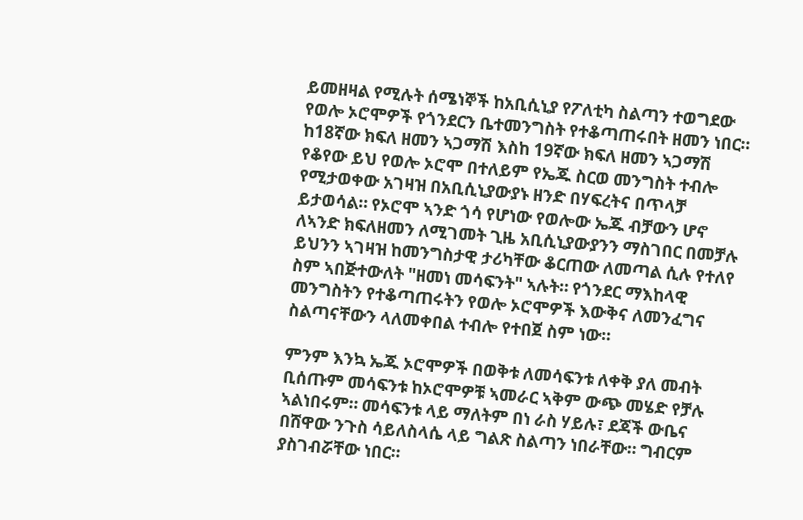ይመዘዛል የሚሉት ሰሜነኞች ከአቢሲኒያ የፖለቲካ ስልጣን ተወግደው የወሎ ኦሮሞዎች የጎንደርን ቤተመንግስት የተቆጣጠሩበት ዘመን ነበር። ከ18ኛው ክፍለ ዘመን ኣጋማሽ እስከ 19ኛው ክፍለ ዘመን ኣጋማሽ የቆየው ይህ የወሎ ኦሮሞ በተለይም የኤጁ ስርወ መንግስት ተብሎ የሚታወቀው አገዛዝ በአቢሲኒያውያኑ ዘንድ በሃፍረትና በጥላቻ ይታወሳል። የኦሮሞ ኣንድ ጎሳ የሆነው የወሎው ኤጁ ብቻውን ሆኖ ለኣንድ ክፍለዘመን ለሚገመት ጊዜ አቢሲኒያውያንን ማስገበር በመቻሉ ይህንን ኣገዛዝ ከመንግስታዊ ታሪካቸው ቆርጠው ለመጣል ሲሉ የተለየ ስም ኣበጅተውለት "ዘመነ መሳፍንት" ኣሉት። የጎንደር ማእከላዊ መንግስትን የተቆጣጠሩትን የወሎ ኦሮሞዎች እውቅና ለመንፈግና ስልጣናቸውን ላለመቀበል ተብሎ የተበጀ ስም ነው።

ምንም እንኳ ኤጁ ኦሮሞዎች በወቅቱ ለመሳፍንቱ ለቀቅ ያለ መብት ቢሰጡም መሳፍንቱ ከኦሮሞዎቹ ኣመራር ኣቅም ውጭ መሄድ የቻሉ ኣልነበሩም። መሳፍንቱ ላይ ማለትም በነ ራስ ሃይሉ፣ ደጃች ውቤና በሸዋው ንጉስ ሳይለስላሴ ላይ ግልጽ ስልጣን ነበራቸው። ግብርም ያስገብሯቸው ነበር።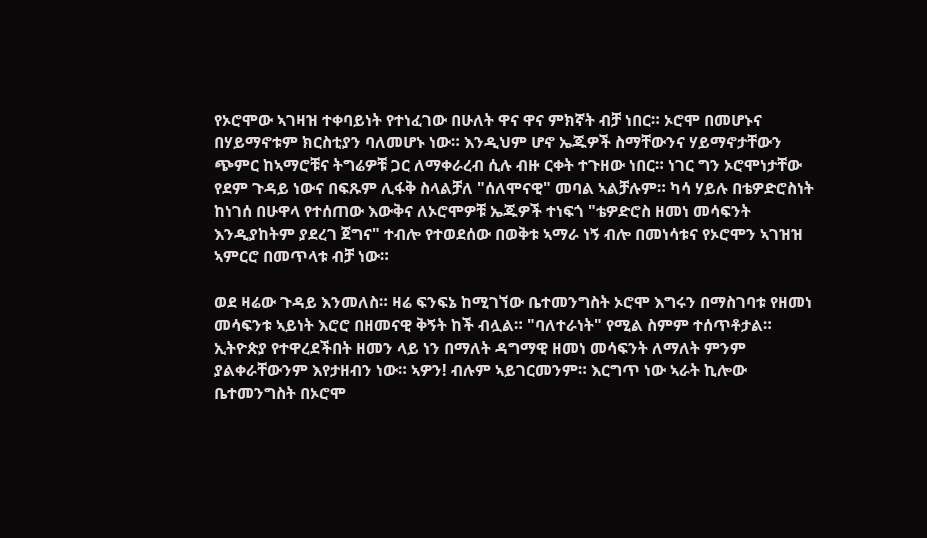የኦሮሞው ኣገዛዝ ተቀባይነት የተነፈገው በሁለት ዋና ዋና ምክኛት ብቻ ነበር። ኦሮሞ በመሆኑና በሃይማኖቱም ክርስቲያን ባለመሆኑ ነው። እንዲህም ሆኖ ኤጁዎች ስማቸውንና ሃይማኖታቸውን ጭምር ከኣማሮቹና ትግሬዎቹ ጋር ለማቀራረብ ሲሉ ብዙ ርቀት ተጉዘው ነበር። ነገር ግን ኦሮሞነታቸው የደም ጉዳይ ነውና በፍጹም ሊፋቅ ስላልቻለ "ሰለሞናዊ" መባል ኣልቻሉም። ካሳ ሃይሉ በቴዎድሮስነት ከነገሰ በሁዋላ የተሰጠው እውቅና ለኦሮሞዎቹ ኤጁዎች ተነፍጎ "ቴዎድሮስ ዘመነ መሳፍንት እንዲያከትም ያደረገ ጀግና" ተብሎ የተወደሰው በወቅቱ ኣማራ ነኝ ብሎ በመነሳቱና የኦሮሞን ኣገዝዝ ኣምርሮ በመጥላቱ ብቻ ነው።

ወደ ዛሬው ጉዳይ እንመለስ። ዛሬ ፍንፍኔ ከሚገኘው ቤተመንግስት ኦሮሞ እግሩን በማስገባቱ የዘመነ መሳፍንቱ ኣይነት እሮሮ በዘመናዊ ቅኝት ከች ብሏል። "ባለተራነት" የሚል ስምም ተሰጥቶታል። ኢትዮጵያ የተዋረደችበት ዘመን ላይ ነን በማለት ዳግማዊ ዘመነ መሳፍንት ለማለት ምንም ያልቀራቸውንም እየታዘብን ነው። ኣዎን! ብሉም ኣይገርመንም። እርግጥ ነው ኣራት ኪሎው ቤተመንግስት በኦሮሞ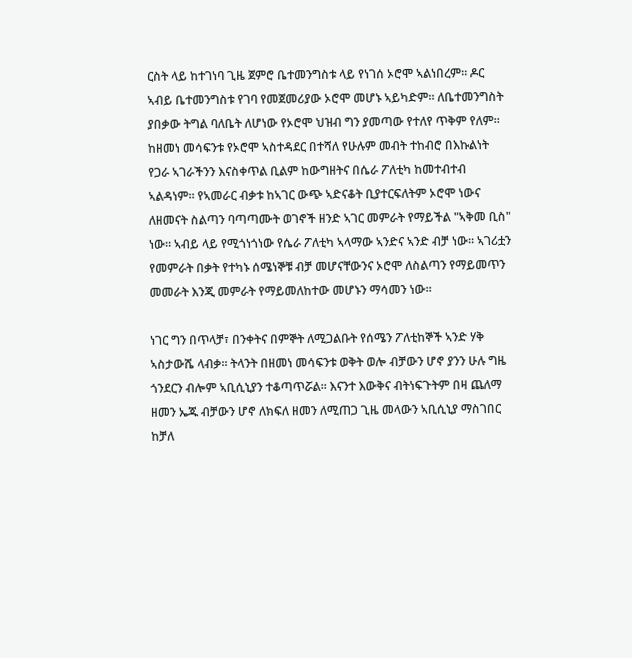ርስት ላይ ከተገነባ ጊዜ ጀምሮ ቤተመንግስቱ ላይ የነገሰ ኦሮሞ ኣልነበረም። ዶር ኣብይ ቤተመንግስቱ የገባ የመጀመሪያው ኦሮሞ መሆኑ ኣይካድም። ለቤተመንግስት ያበቃው ትግል ባለቤት ለሆነው የኦሮሞ ህዝብ ግን ያመጣው የተለየ ጥቅም የለም። ከዘመነ መሳፍንቱ የኦሮሞ ኣስተዳደር በተሻለ የሁሉም መብት ተከብሮ በእኩልነት የጋራ ኣገራችንን እናስቀጥል ቢልም ከውግዘትና በሴራ ፖለቲካ ከመተብተብ ኣልዳነም። የኣመራር ብቃቱ ከኣገር ውጭ ኣድናቆት ቢያተርፍለትም ኦሮሞ ነውና ለዘመናት ስልጣን ባጣጣሙት ወገኖች ዘንድ ኣገር መምራት የማይችል "ኣቅመ ቢስ" ነው። ኣብይ ላይ የሚጎነጎነው የሴራ ፖለቲካ ኣላማው ኣንድና ኣንድ ብቻ ነው። ኣገሪቷን የመምራት በቃት የተካኑ ሰሜነኞቹ ብቻ መሆናቸውንና ኦሮሞ ለስልጣን የማይመጥን መመራት እንጂ መምራት የማይመለከተው መሆኑን ማሳመን ነው።

ነገር ግን በጥላቻ፣ በንቀትና በምኞት ለሚጋልቡት የሰሜን ፖለቲከኞች ኣንድ ሃቅ ኣስታውሼ ላብቃ። ትላንት በዘመነ መሳፍንቱ ወቅት ወሎ ብቻውን ሆኖ ያንን ሁሉ ግዜ ጎንደርን ብሎም ኣቢሲኒያን ተቆጣጥሯል። እናንተ እውቅና ብትነፍጉትም በዛ ጨለማ ዘመን ኤጁ ብቻውን ሆኖ ለክፍለ ዘመን ለሚጠጋ ጊዜ መላውን ኣቢሲኒያ ማስገበር ከቻለ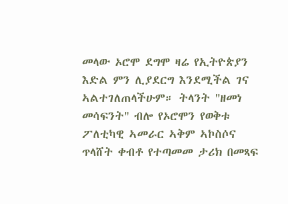መላው ኦሮሞ ደግሞ ዛሬ የኢትዮጵያን እድል ምን ሊያደርግ እንደሚችል ገና ኣልተገለጠላችሁም። ትላንት "ዘመነ መሳፍንት" ብሎ የኦሮሞን የወቅቱ ፖለቲካዊ ኣመራር ኣቅም ኣኮስሶና ጥላሸት ቀብቶ የተጣመመ ታሪክ በመጻፍ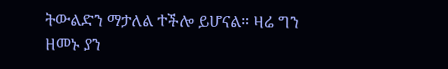ትውልድን ማታለል ተችሎ ይሆናል። ዛሬ ግን ዘመኑ ያን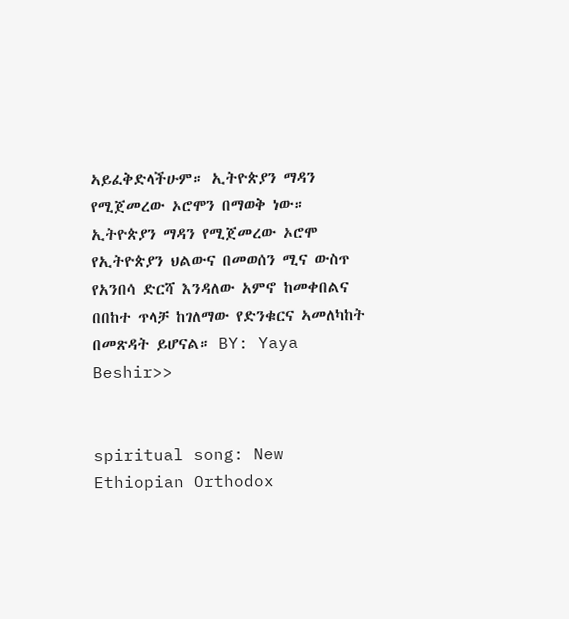ኣይፈቅድላችሁም። ኢትዮጵያን ማዳን የሚጀመረው ኦሮሞን በማወቅ ነው። ኢትዮጵያን ማዳን የሚጀመረው ኦሮሞ የኢትዮጵያን ህልውና በመወሰን ሚና ውስጥ የአንበሳ ድርሻ እንዳለው አምኖ ከመቀበልና በበከተ ጥላቻ ከገለማው የድንቁርና ኣመለካከት በመጽዳት ይሆናል። BY: Yaya Beshir>>


spiritual song: New Ethiopian Orthodox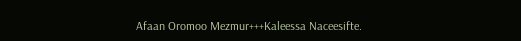Afaan Oromoo Mezmur+++Kaleessa Naceesifte.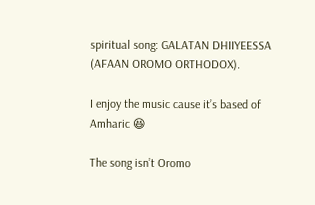spiritual song: GALATAN DHIIYEESSA (AFAAN OROMO ORTHODOX).

I enjoy the music cause it’s based of Amharic 😆

The song isn’t Oromo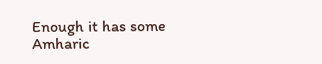Enough it has some Amharic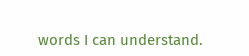words I can understand.